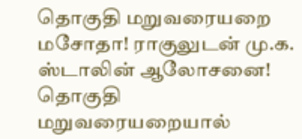தொகுதி மறுவரையறை மசோதா! ராகுலுடன் மு.க. ஸ்டாலின் ஆலோசனை! தொகுதி மறுவரையறையால்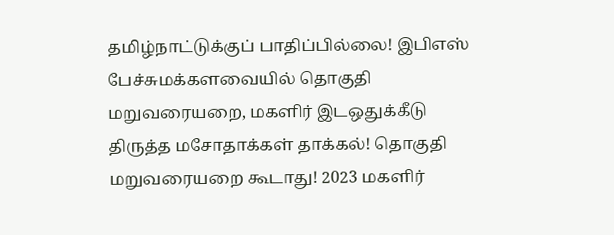தமிழ்நாட்டுக்குப் பாதிப்பில்லை! இபிஎஸ் பேச்சுமக்களவையில் தொகுதி மறுவரையறை, மகளிர் இடஒதுக்கீடு திருத்த மசோதாக்கள் தாக்கல்! தொகுதி மறுவரையறை கூடாது! 2023 மகளிர்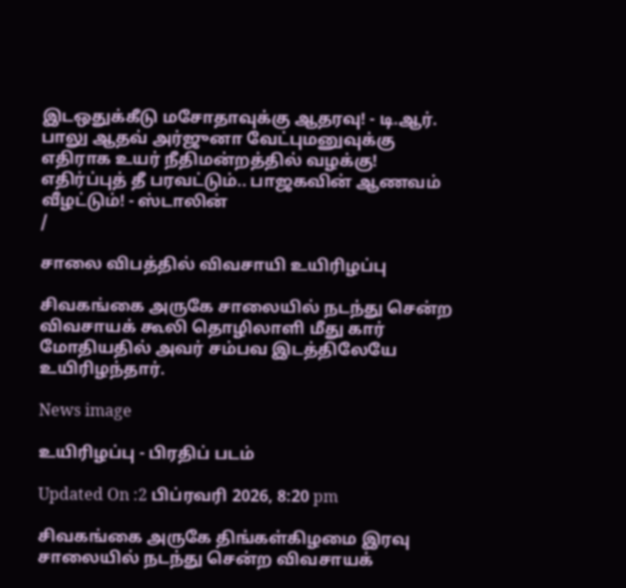இடஒதுக்கீடு மசோதாவுக்கு ஆதரவு! - டி.ஆர். பாலு ஆதவ் அர்ஜுனா வேட்புமனுவுக்கு எதிராக உயர் நீதிமன்றத்தில் வழக்கு! எதிர்ப்புத் தீ பரவட்டும்.. பாஜகவின் ஆணவம் வீழட்டும்! - ஸ்டாலின்
/

சாலை விபத்தில் விவசாயி உயிரிழப்பு

சிவகங்கை அருகே சாலையில் நடந்து சென்ற விவசாயக் கூலி தொழிலாளி மீது கார் மோதியதில் அவர் சம்பவ இடத்திலேயே உயிரிழந்தார்.

News image

உயிரிழப்பு - பிரதிப் படம்

Updated On :2 பிப்ரவரி 2026, 8:20 pm

சிவகங்கை அருகே திங்கள்கிழமை இரவு சாலையில் நடந்து சென்ற விவசாயக்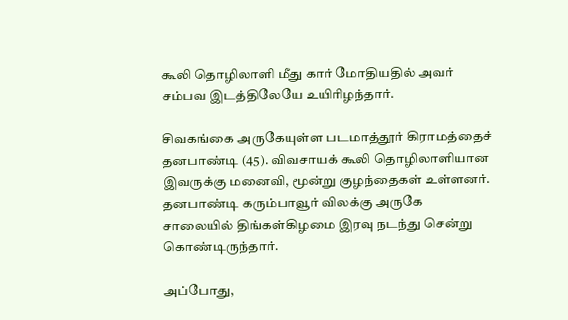கூலி தொழிலாளி மீது கார் மோதியதில் அவர் சம்பவ இடத்திலேயே உயிரிழந்தார்.

சிவகங்கை அருகேயுள்ள படமாத்தூர் கிராமத்தைச் தனபாண்டி (45). விவசாயக் கூலி தொழிலாளியான இவருக்கு மனைவி, மூன்று குழந்தைகள் உள்ளனர். தனபாண்டி கரும்பாவூர் விலக்கு அருகே சாலையில் திங்கள்கிழமை இரவு நடந்து சென்று கொண்டிருந்தார்.

அப்போது,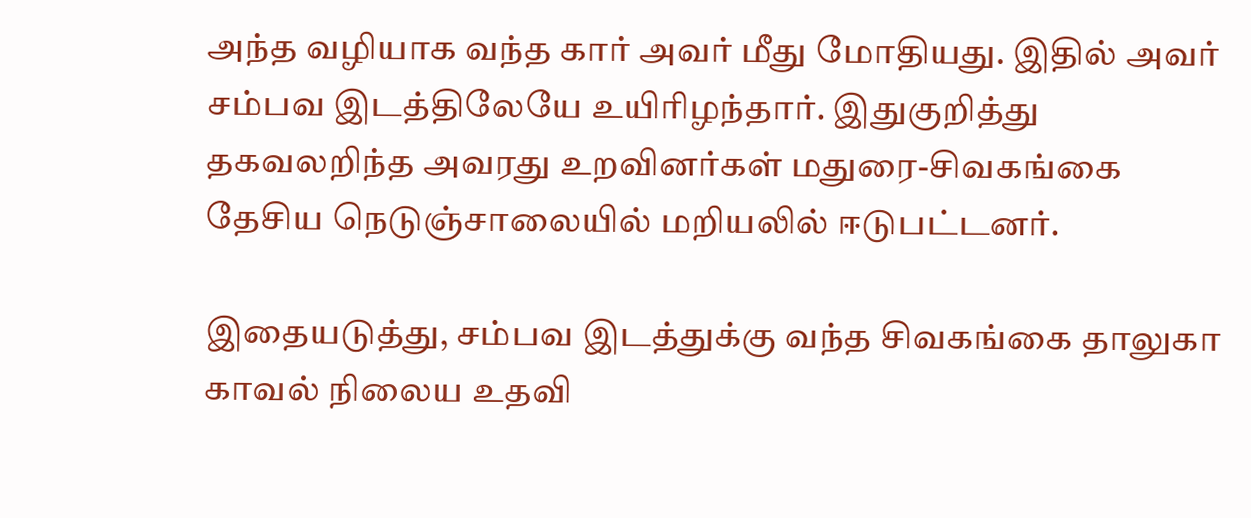அந்த வழியாக வந்த கார் அவர் மீது மோதியது. இதில் அவர் சம்பவ இடத்திலேயே உயிரிழந்தார். இதுகுறித்து தகவலறிந்த அவரது உறவினர்கள் மதுரை-சிவகங்கை தேசிய நெடுஞ்சாலையில் மறியலில் ஈடுபட்டனர்.

இதையடுத்து, சம்பவ இடத்துக்கு வந்த சிவகங்கை தாலுகா காவல் நிலைய உதவி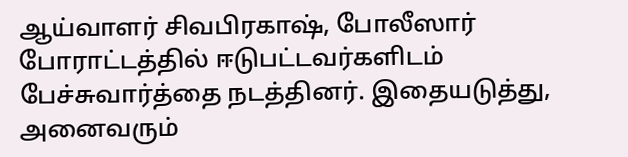ஆய்வாளர் சிவபிரகாஷ், போலீஸார் போராட்டத்தில் ஈடுபட்டவர்களிடம் பேச்சுவார்த்தை நடத்தினர். இதையடுத்து, அனைவரும்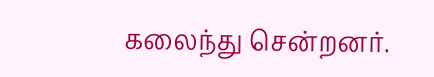கலைந்து சென்றனர்.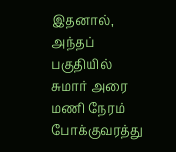இதனால், அந்தப் பகுதியில் சுமார் அரை மணி நேரம் போக்குவரத்து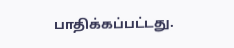பாதிக்கப்பட்டது.